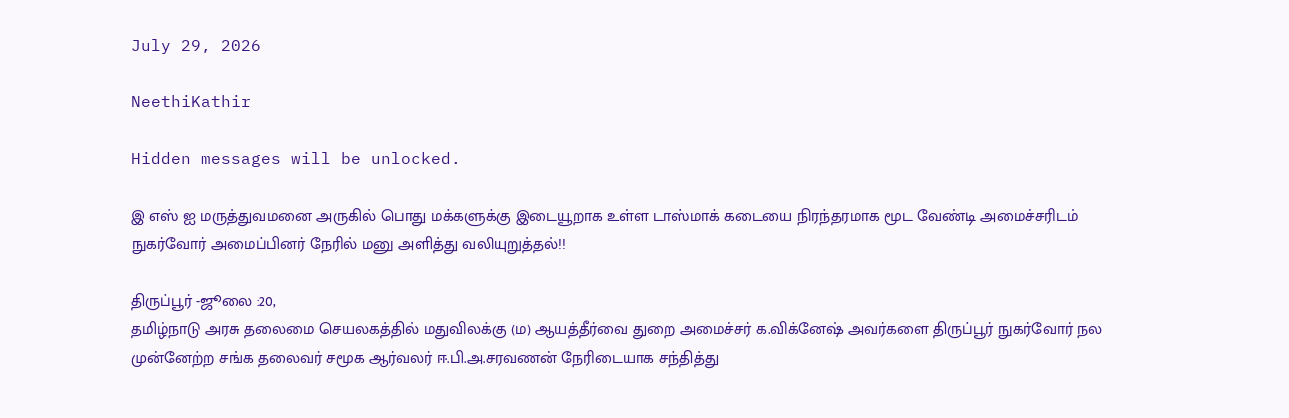July 29, 2026

NeethiKathir

Hidden messages will be unlocked.

இ எஸ் ஐ மருத்துவமனை அருகில் பொது மக்களுக்கு இடையூறாக உள்ள டாஸ்மாக் கடையை நிரந்தரமாக மூட வேண்டி அமைச்சரிடம் நுகர்வோர் அமைப்பினர் நேரில் மனு அளித்து வலியுறுத்தல்!!

திருப்பூர் -ஜூலை :20,
தமிழ்நாடு அரசு தலைமை செயலகத்தில் மதுவிலக்கு (ம) ஆயத்தீர்வை துறை அமைச்சர் க.விக்னேஷ் அவர்களை திருப்பூர் நுகர்வோர் நல முன்னேற்ற சங்க தலைவர் சமூக ஆர்வலர் ஈ.பி.அ.சரவணன் நேரிடையாக சந்தித்து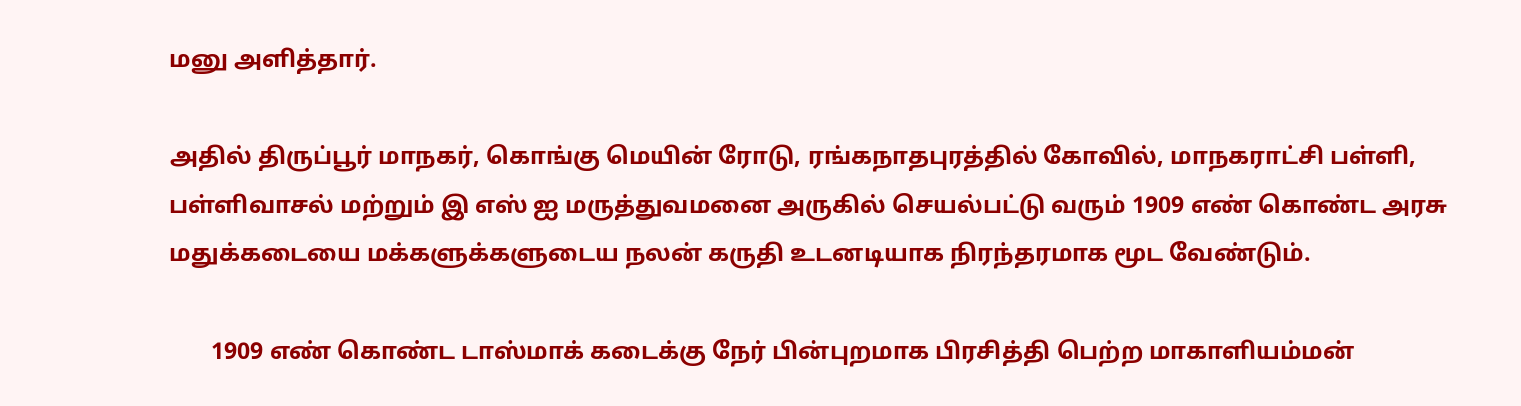மனு அளித்தார்.

அதில் திருப்பூர் மாநகர், கொங்கு மெயின் ரோடு, ரங்கநாதபுரத்தில் கோவில், மாநகராட்சி பள்ளி, பள்ளிவாசல் மற்றும் இ எஸ் ஐ மருத்துவமனை அருகில் செயல்பட்டு வரும் 1909 எண் கொண்ட அரசு மதுக்கடையை மக்களுக்களுடைய நலன் கருதி உடனடியாக நிரந்தரமாக மூட வேண்டும்.

       1909 எண் கொண்ட டாஸ்மாக் கடைக்கு நேர் பின்புறமாக பிரசித்தி பெற்ற மாகாளியம்மன்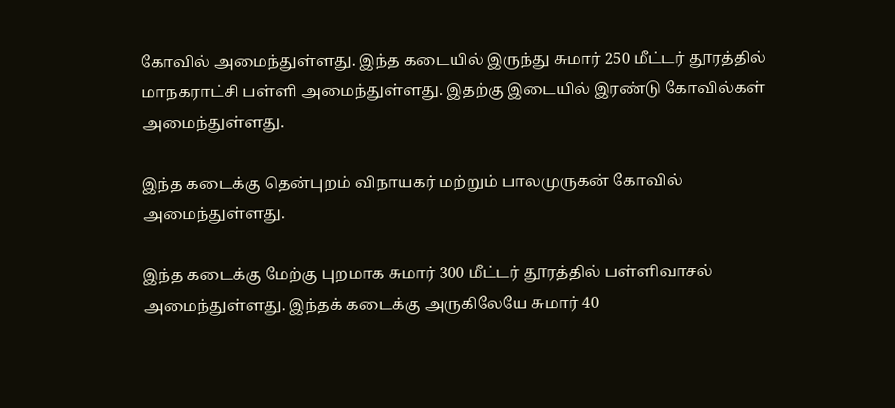கோவில் அமைந்துள்ளது. இந்த கடையில் இருந்து சுமார் 250 மீட்டர் தூரத்தில் மாநகராட்சி பள்ளி அமைந்துள்ளது. இதற்கு இடையில் இரண்டு கோவில்கள் அமைந்துள்ளது.

இந்த கடைக்கு தென்புறம் விநாயகர் மற்றும் பாலமுருகன் கோவில் அமைந்துள்ளது.

இந்த கடைக்கு மேற்கு புறமாக சுமார் 300 மீட்டர் தூரத்தில் பள்ளிவாசல் அமைந்துள்ளது. இந்தக் கடைக்கு அருகிலேயே சுமார் 40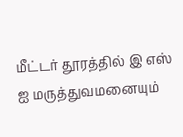மீட்டர் தூரத்தில் இ எஸ் ஐ மருத்துவமனையும்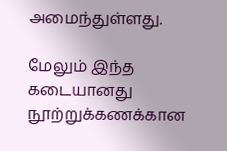அமைந்துள்ளது.

மேலும் இந்த கடையானது நூற்றுக்கணக்கான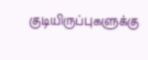குடியிருப்புகளுக்கு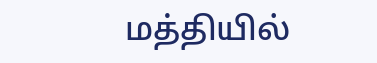மத்தியில்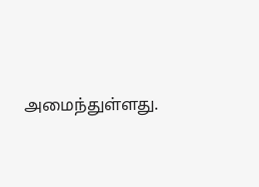அமைந்துள்ளது.